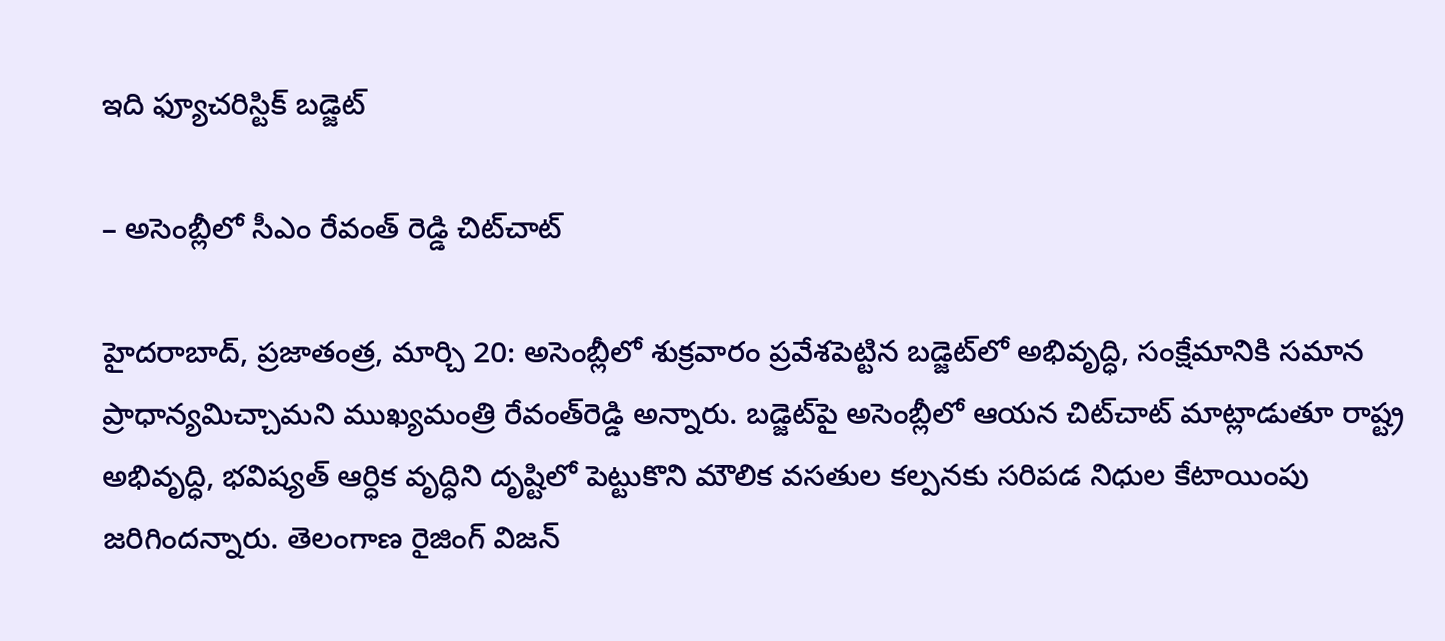ఇది ఫ్యూచరిస్టిక్ బడ్జెట్

– అసెంబ్లీలో సీఎం రేవంత్ రెడ్డి చిట్‌చాట్

హైదరాబాద్, ప్రజాతంత్ర, మార్చి 20: అసెంబ్లీలో శుక్రవారం ప్రవేశపెట్టిన బడ్జెట్‌లో అభివృద్ధి, సంక్షేమానికి సమాన ప్రాధాన్యమిచ్చామని ముఖ్యమంత్రి రేవంత్‌రెడ్డి అన్నారు. బడ్జెట్‌పై అసెంబ్లీలో ఆయన చిట్‌చాట్ మాట్లాడుతూ రాష్ట్ర అభివృద్ధి, భవిష్యత్ ఆర్ధిక వృద్ధిని దృష్టిలో పెట్టుకొని మౌలిక వసతుల కల్పనకు సరిపడ నిధుల కేటాయింపు జరిగిందన్నారు. తెలంగాణ రైజింగ్ విజన్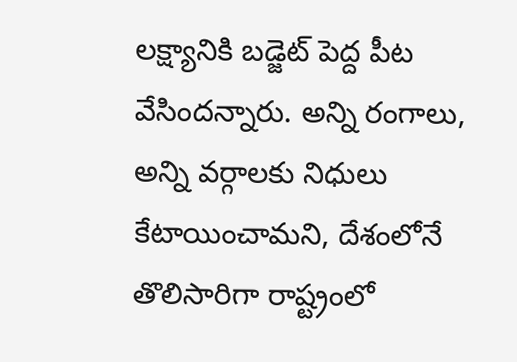లక్ష్యానికి బడ్జెట్ పెద్ద పీట వేసిందన్నారు. అన్ని రంగాలు, అన్ని వర్గాలకు నిధులు కేటాయించామని, దేశంలోనే తొలిసారిగా రాష్ట్రంలో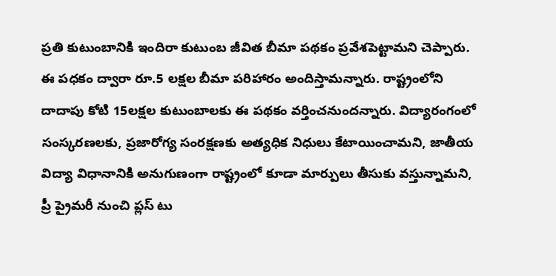ప్రతి కుటుంబానికి ఇందిరా కుటుంబ జీవిత బీమా పథకం ప్రవేశపెట్టామని చెప్పారు. ఈ పధకం ద్వారా రూ.5 లక్షల బీమా పరిహారం అందిస్తామన్నారు. రాష్ట్రంలోని దాదాపు కోటి 15లక్షల కుటుంబాలకు ఈ పథకం వర్తించనుందన్నారు. విద్యారంగంలో సంస్కరణలకు, ప్రజారోగ్య సంరక్షణకు అత్యధిక నిధులు కేటాయించామని, జాతీయ విద్యా విధానానికి అనుగుణంగా రాష్ట్రంలో కూడా మార్పులు తీసుకు వస్తున్నామని, ప్రీ ప్రైమరీ నుంచి ప్లస్ టు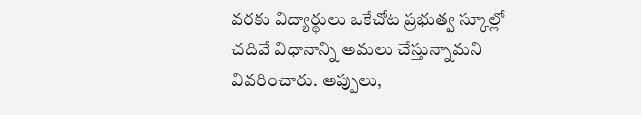వరకు విద్యార్థులు ఒకేచోట ప్రభుత్వ స్కూల్లో చదివే విధానాన్ని అమలు చేస్తున్నామని వివరించారు. అప్పులు,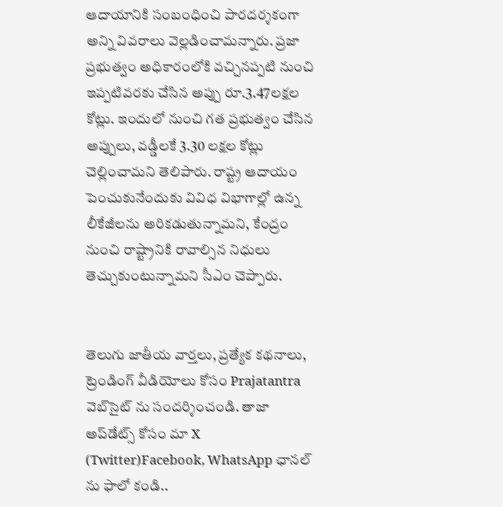ఆదాయానికి సంబంధించి పారదర్శకంగా అన్ని వివరాలు వెల్లడించామన్నారు. ప్రజా ప్రభుత్వం అధికారంలోకి వచ్చినప్పటి నుంచి ఇప్పటివరకు చేసిన అప్పు రూ.3.47లక్షల కోట్లు. ఇందులో నుంచి గత ప్రభుత్వం చేసిన అప్పులు, వడ్డీలకే 3.30 లక్షల కోట్లు చెల్లించామని తెలిపారు. రాష్ట్ర ఆదాయం పెంచుకునేందుకు వివిధ విభాగాల్లో ఉన్న లీకేజీలను అరికడుతున్నామని, కేంద్రం నుంచి రాష్ట్రానికి రావాల్సిన నిధులు తెచ్చుకుంటున్నామని సీఎం చెప్పారు.


తెలుగు జాతీయ వార్తలు, ప్రత్యేక కథనాలు, ట్రెండింగ్ వీడియోలు కోసం Prajatantra వెబ్‌సైట్ ను సందర్శించండి. తాజా అప్‌డేట్స్ కోసం మా X (Twitter)Facebook, WhatsApp ఛానల్ ను ఫాలో కండి..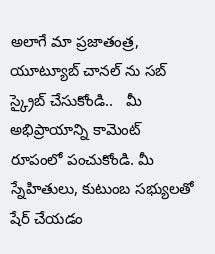అలాగే మా ప్రజాతంత్ర, యూట్యూబ్ చానల్ ను సబ్ స్క్రైబ్ చేసుకోండి..   మీ అభిప్రాయాన్ని కామెంట్ రూపంలో పంచుకోండి. మీ స్నేహితులు, కుటుంబ సభ్యులతో షేర్ చేయడం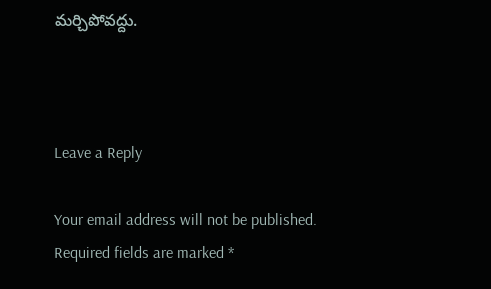మర్చిపోవద్దు.



Leave a Reply

Your email address will not be published. Required fields are marked *